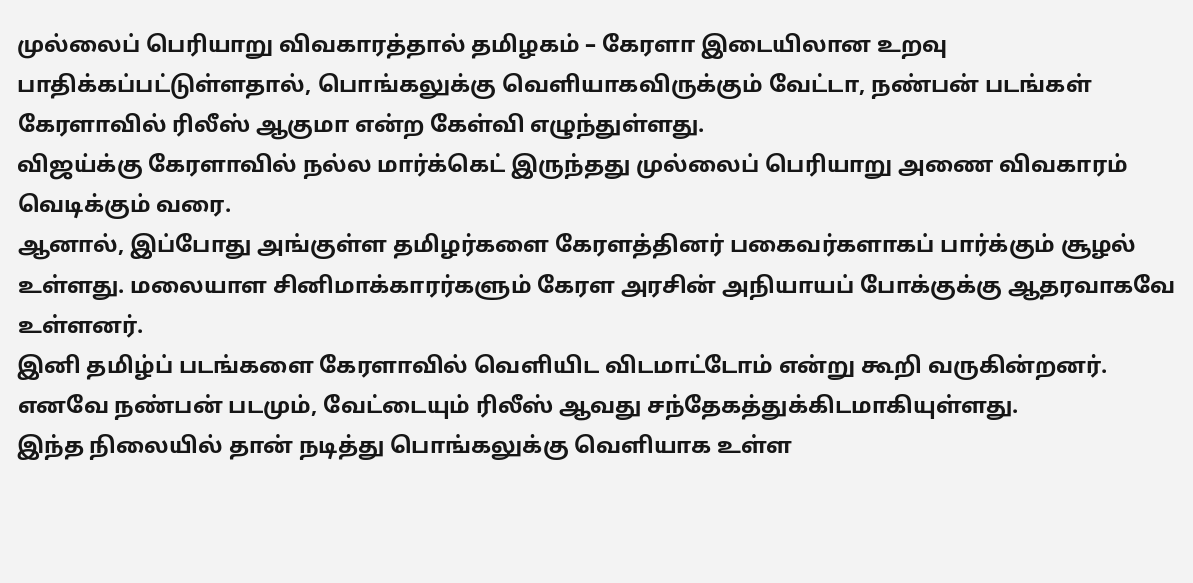முல்லைப் பெரியாறு விவகாரத்தால் தமிழகம் – கேரளா இடையிலான உறவு பாதிக்கப்பட்டுள்ளதால், பொங்கலுக்கு வெளியாகவிருக்கும் வேட்டா, நண்பன் படங்கள் கேரளாவில் ரிலீஸ் ஆகுமா என்ற கேள்வி எழுந்துள்ளது.
விஜய்க்கு கேரளாவில் நல்ல மார்க்கெட் இருந்தது முல்லைப் பெரியாறு அணை விவகாரம் வெடிக்கும் வரை.
ஆனால், இப்போது அங்குள்ள தமிழர்களை கேரளத்தினர் பகைவர்களாகப் பார்க்கும் சூழல் உள்ளது. மலையாள சினிமாக்காரர்களும் கேரள அரசின் அநியாயப் போக்குக்கு ஆதரவாகவே உள்ளனர்.
இனி தமிழ்ப் படங்களை கேரளாவில் வெளியிட விடமாட்டோம் என்று கூறி வருகின்றனர்.
எனவே நண்பன் படமும், வேட்டையும் ரிலீஸ் ஆவது சந்தேகத்துக்கிடமாகியுள்ளது.
இந்த நிலையில் தான் நடித்து பொங்கலுக்கு வெளியாக உள்ள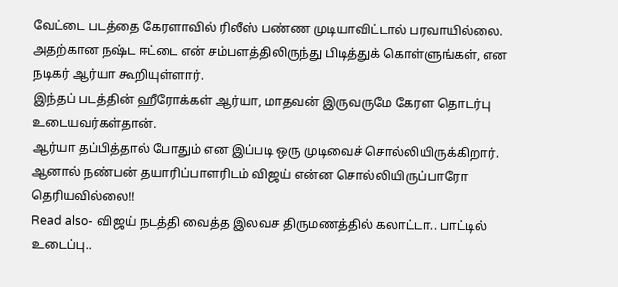வேட்டை படத்தை கேரளாவில் ரிலீஸ் பண்ண முடியாவிட்டால் பரவாயில்லை. அதற்கான நஷ்ட ஈட்டை என் சம்பளத்திலிருந்து பிடித்துக் கொள்ளுங்கள், என நடிகர் ஆர்யா கூறியுள்ளார்.
இந்தப் படத்தின் ஹீரோக்கள் ஆர்யா, மாதவன் இருவருமே கேரள தொடர்பு உடையவர்கள்தான்.
ஆர்யா தப்பித்தால் போதும் என இப்படி ஒரு முடிவைச் சொல்லியிருக்கிறார். ஆனால் நண்பன் தயாரிப்பாளரிடம் விஜய் என்ன சொல்லியிருப்பாரோ தெரியவில்லை!!
Read also- விஜய் நடத்தி வைத்த இலவச திருமணத்தில் கலாட்டா.. பாட்டில் உடைப்பு..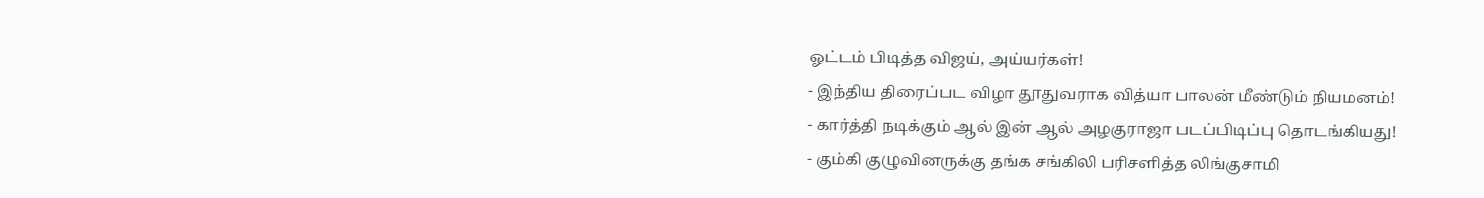ஓட்டம் பிடித்த விஜய், அய்யர்கள்!
- இந்திய திரைப்பட விழா தூதுவராக வித்யா பாலன் மீண்டும் நியமனம்!
- கார்த்தி நடிக்கும் ஆல் இன் ஆல் அழகுராஜா படப்பிடிப்பு தொடங்கியது!
- கும்கி குழுவினருக்கு தங்க சங்கிலி பரிசளித்த லிங்குசாமி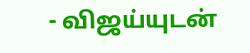- விஜய்யுடன்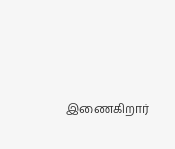இணைகிறார்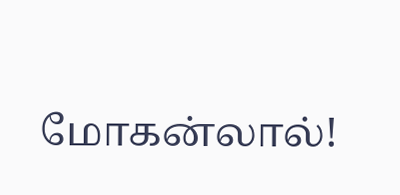மோகன்லால்!